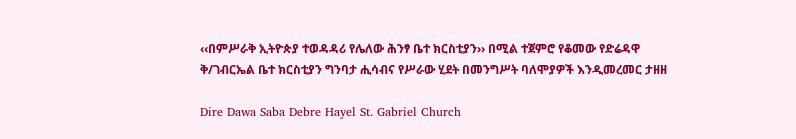‹‹በምሥራቅ ኢትዮጵያ ተወዳዳሪ የሌለው ሕንፃ ቤተ ክርስቲያን›› በሚል ተጀምሮ የቆመው የድሬዳዋ ቅ/ገብርኤል ቤተ ክርስቲያን ግንባታ ሒሳብና የሥራው ሂደት በመንግሥት ባለሞያዎች እንዲመረመር ታዘዘ

Dire Dawa Saba Debre Hayel St. Gabriel Church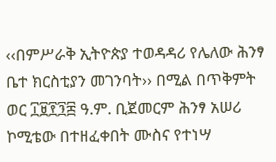‹‹በምሥራቅ ኢትዮጵያ ተወዳዳሪ የሌለው ሕንፃ ቤተ ክርስቲያን መገንባት›› በሚል በጥቅምት ወር ፲፱፻፺፰ ዓ.ም. ቢጀመርም ሕንፃ አሠሪ ኮሚቴው በተዘፈቀበት ሙስና የተነሣ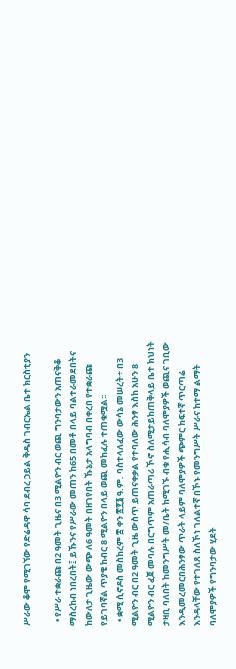ሥራው ቆሞ የሚገኘው የድሬዳዋ ሳባ ደብረ ኃይል ቅዱስ ገብርኤል ቤተ ክርስቲያን

  • የሥራ ተቋራጩ በ2 ዓመት ጊዜና በ3 ሚልዮን ብር ወጪ ግንባታውን አጠናቅቆ ማስረከብ ነበረበት፤ ይኹንና የሥራው መጠን ከ65 በመቶ በላይ ባልተራመደበትና ከውለታ ጊዜው ውጭ ለ6 ዓመት በዘገየበት ኹኔታ አላግባብ በቀረበ የተቋራጩ የይገባኛል ጥያቄ ከብር 8 ሚልዮን በላይ ወጪ መከፈሉ ተጠቁሟል፡፡
  • ቋሚ ሲኖዶስ መስከረም ፰ ቀን ፳፻፮ ዓ.ም. ባስተላለፈው ውሳኔ መሠረት÷ በ3 ሚልዮን ብር በ2 ዓመት ጊዜ ውስጥ ይጠናቀቃል የተባለው ሕንፃ እስከ አሁን 8 ሚልዮን ብር ፈጀ መባሉ በርግጥም አጠራጣሪ ኾኖ ስለሚታይከጠቅላይ ቤተ ክህነት ታዛቢ ባለበት ከመንግሥት መ/ቤት ከሚገኙ ብቁ የሒሳብ ባለሞያዎች ወጪና ገቢው እንዲመረመርበሕንፃው ጥራት ላይም ባለሞያዎች ጭምር ከፍተኛ ጥርጣሬ እንዳላቸው የተገለጸ ስለኾነ ገለልተኛ በኾኑ የመንግሥት ሥራና ከተማ ልማት ባለሞያዎች የግንባታው ሂደት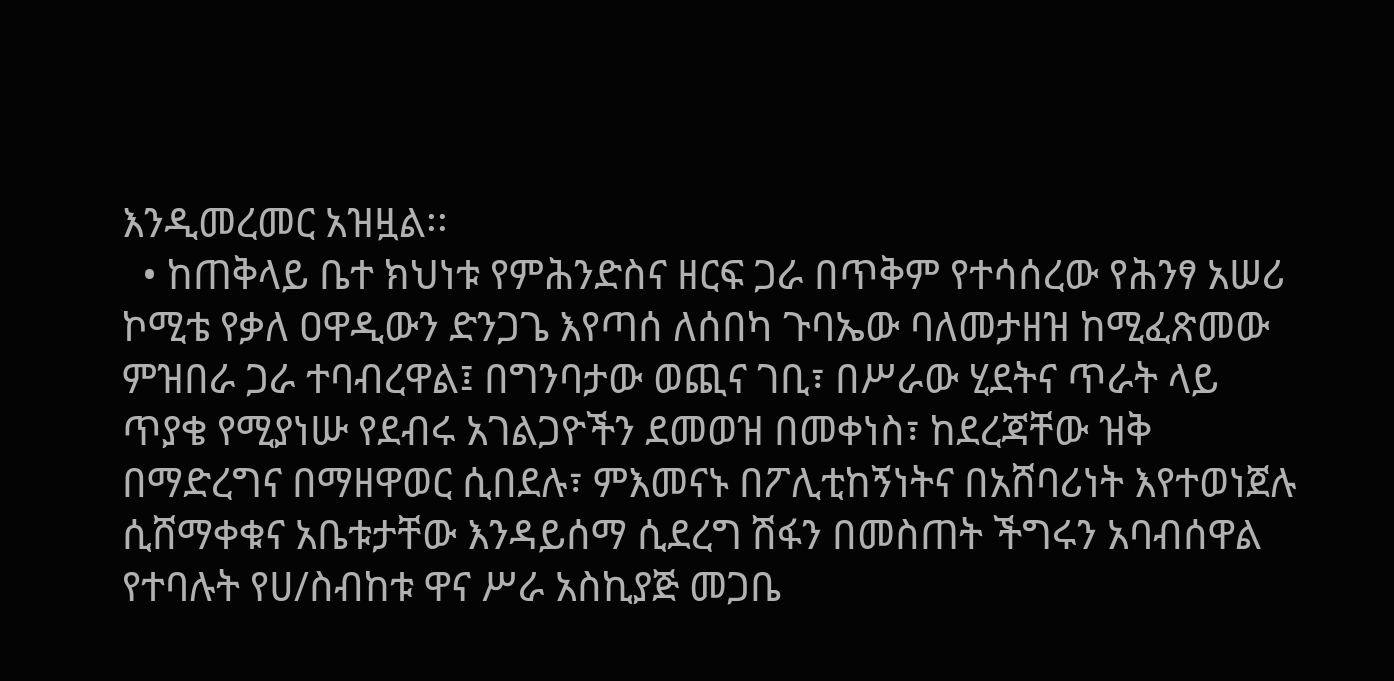እንዲመረመር አዝዟል፡፡
  • ከጠቅላይ ቤተ ክህነቱ የምሕንድስና ዘርፍ ጋራ በጥቅም የተሳሰረው የሕንፃ አሠሪ ኮሚቴ የቃለ ዐዋዲውን ድንጋጌ እየጣሰ ለሰበካ ጉባኤው ባለመታዘዝ ከሚፈጽመው ምዝበራ ጋራ ተባብረዋል፤ በግንባታው ወጪና ገቢ፣ በሥራው ሂደትና ጥራት ላይ ጥያቄ የሚያነሡ የደብሩ አገልጋዮችን ደመወዝ በመቀነስ፣ ከደረጃቸው ዝቅ በማድረግና በማዘዋወር ሲበደሉ፣ ምእመናኑ በፖሊቲከኝነትና በአሸባሪነት እየተወነጀሉ ሲሸማቀቁና አቤቱታቸው እንዳይሰማ ሲደረግ ሽፋን በመስጠት ችግሩን አባብሰዋል የተባሉት የሀ/ስብከቱ ዋና ሥራ አስኪያጅ መጋቤ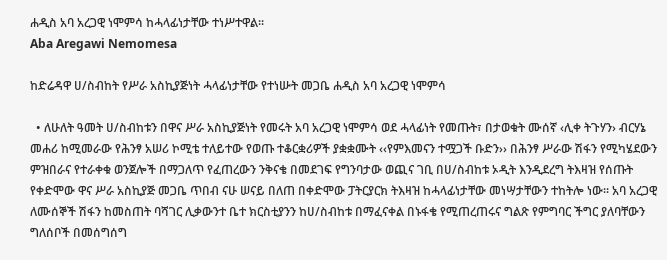ሐዲስ አባ አረጋዊ ነሞምሳ ከሓላፊነታቸው ተነሥተዋል፡፡
Aba Aregawi Nemomesa

ከድሬዳዋ ሀ/ስብከት የሥራ አስኪያጅነት ሓላፊነታቸው የተነሡት መጋቤ ሐዲስ አባ አረጋዊ ነሞምሳ

  • ለሁለት ዓመት ሀ/ስብከቱን በዋና ሥራ አስኪያጅነት የመሩት አባ አረጋዊ ነሞምሳ ወደ ሓላፊነት የመጡት፣ በታወቁት ሙሰኛ ‹ሊቀ ትጉሃን› ብርሃኔ መሐሪ ከሚመራው የሕንፃ አሠሪ ኮሚቴ ተለይተው የወጡ ተቆርቋሪዎች ያቋቋሙት ‹‹የምእመናን ተሟጋች ቡድን›› በሕንፃ ሥራው ሽፋን የሚካሄደውን ምዝበራና የተራቀቁ ወንጀሎች በማጋለጥ የፈጠረውን ንቅናቄ በመደገፍ የግንባታው ወጪና ገቢ በሀ/ስብከቱ ኦዲት እንዲደረግ ትእዛዝ የሰጡት የቀድሞው ዋና ሥራ አስኪያጅ መጋቤ ጥበብ ናሁ ሠናይ በለጠ በቀድሞው ፓትርያርክ ትእዛዝ ከሓላፊነታቸው መነሣታቸውን ተከትሎ ነው፡፡ አባ አረጋዊ ለሙሰኞች ሽፋን ከመስጠት ባሻገር ሊቃውንተ ቤተ ክርስቲያንን ከሀ/ስብከቱ በማፈናቀል በኑፋቄ የሚጠረጠሩና ግልጽ የምግባር ችግር ያለባቸውን ግለሰቦች በመሰግሰግ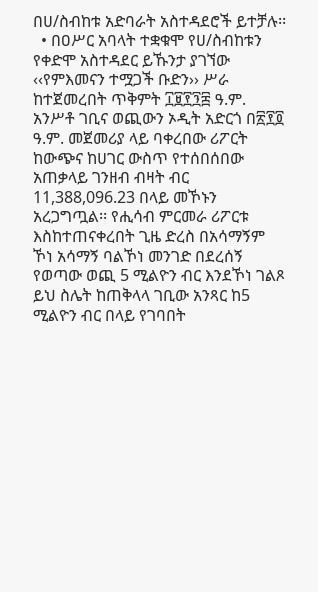በሀ/ስብከቱ አድባራት አስተዳደሮች ይተቻሉ፡፡
  • በዐሥር አባላት ተቋቁሞ የሀ/ስብከቱን የቀድሞ አስተዳደር ይኹንታ ያገኘው ‹‹የምእመናን ተሟጋች ቡድን›› ሥራ ከተጀመረበት ጥቅምት ፲፱፻፺፰ ዓ.ም. አንሥቶ ገቢና ወጪውን ኦዲት አድርጎ በ፳፻፬ ዓ.ም. መጀመሪያ ላይ ባቀረበው ሪፖርት ከውጭና ከሀገር ውስጥ የተሰበሰበው አጠቃላይ ገንዘብ ብዛት ብር 11,388,096.23 በላይ መኾኑን አረጋግጧል፡፡ የሒሳብ ምርመራ ሪፖርቱ እስከተጠናቀረበት ጊዜ ድረስ በአሳማኝም ኾነ አሳማኝ ባልኾነ መንገድ በደረሰኝ የወጣው ወጪ 5 ሚልዮን ብር እንደኾነ ገልጾ ይህ ስሌት ከጠቅላላ ገቢው አንጻር ከ5 ሚልዮን ብር በላይ የገባበት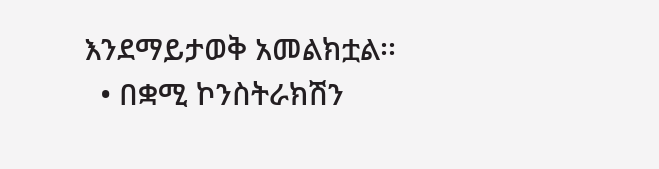እንደማይታወቅ አመልክቷል፡፡
  • በቋሚ ኮንስትራክሽን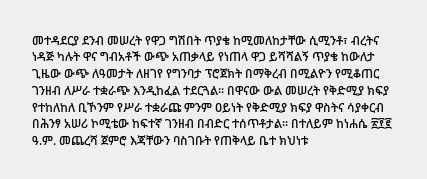መተዳደርያ ደንብ መሠረት የዋጋ ግሽበት ጥያቄ ከሚመለከታቸው ሲሚንቶ፣ ብረትና ነዳጅ ካሉት ዋና ግብአቶች ውጭ አጠቃላይ የነጠላ ዋጋ ይሻሻልኝ ጥያቄ ከውለታ ጊዜው ውጭ ለዓመታት ለዘገየ የግንባታ ፕሮጀክት በማቅረብ በሚልዮን የሚቆጠር ገንዘብ ለሥራ ተቋራጭ እንዲከፈል ተደርጓል፡፡ በዋናው ውል መሠረት የቅድሚያ ክፍያ የተከለከለ ቢኾንም የሥራ ተቋራጩ ምንም ዐይነት የቅድሚያ ክፍያ ዋስትና ሳያቀርብ በሕንፃ አሠሪ ኮሚቴው ከፍተኛ ገንዘብ በብድር ተሰጥቶታል፡፡ በተለይም ከነሐሴ ፳፻፪ ዓ.ም. መጨረሻ ጀምሮ እጃቸውን ባስገቡት የጠቅላይ ቤተ ክህነቱ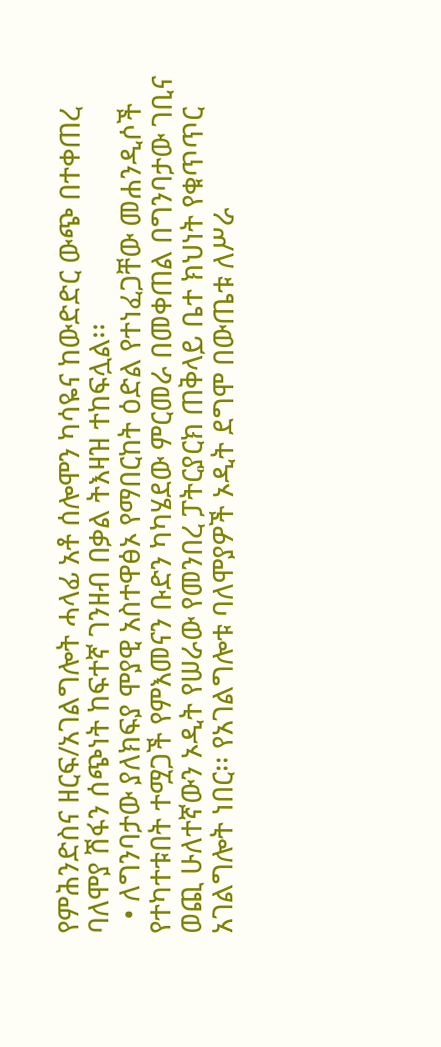የምሕንድስና ዘርፍ/አገልግሎት ሓላፊ አቶ ሰሎሞን ካሳዬና ከውድድር ውጭ በተቀጠረ ባለሞያ ሽፋን ሰጭነት ከፍተኛ ገንዘብ በቃል ትእዛዝ ተከፍሏል፡፡
  • ለግንባታው ያለክፍያ ሞያዊ አስተዋፅኦ የማበርከት ዕድል የተነፈጋቸው መሐንዲሶች የተካተቱበት ተሟጋች የምእመናን ቡድን ካካሄደው ምርመራ በመቀጠል በግንባታው ገቢና ወጪ ሁለተኛውን ኦዲት የሠራው የመንበረ ፓትርያርክ ጠቅላይ ቤተ ክህነት የቁጥጥር አገልግሎት ነበር፡፡ የአገልግሎቱ ባለሞያዎች ኦዲት ደግሞ በውጤቱ ለሥራ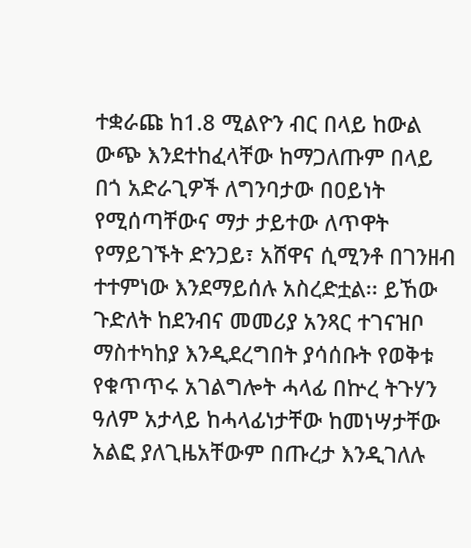ተቋራጩ ከ1.8 ሚልዮን ብር በላይ ከውል ውጭ እንደተከፈላቸው ከማጋለጡም በላይ በጎ አድራጊዎች ለግንባታው በዐይነት የሚሰጣቸውና ማታ ታይተው ለጥዋት የማይገኙት ድንጋይ፣ አሸዋና ሲሚንቶ በገንዘብ ተተምነው እንደማይሰሉ አስረድቷል፡፡ ይኸው ጉድለት ከደንብና መመሪያ አንጻር ተገናዝቦ ማስተካከያ እንዲደረግበት ያሳሰቡት የወቅቱ የቁጥጥሩ አገልግሎት ሓላፊ በኵረ ትጉሃን ዓለም አታላይ ከሓላፊነታቸው ከመነሣታቸው አልፎ ያለጊዜአቸውም በጡረታ እንዲገለሉ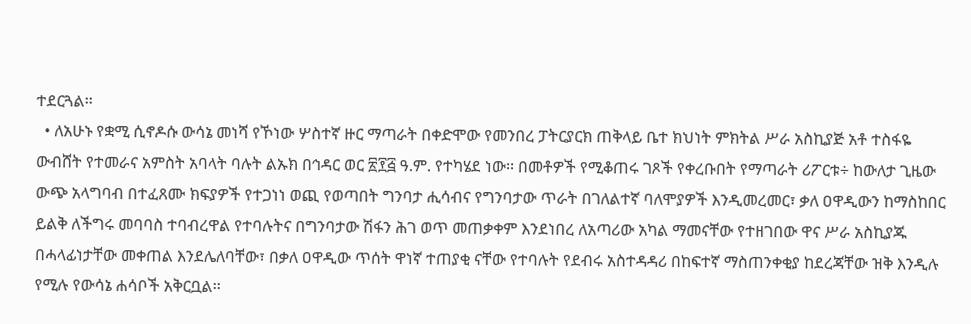ተደርጓል፡፡
  • ለአሁኑ የቋሚ ሲኖዶሱ ውሳኔ መነሻ የኾነው ሦስተኛ ዙር ማጣራት በቀድሞው የመንበረ ፓትርያርክ ጠቅላይ ቤተ ክህነት ምክትል ሥራ አስኪያጅ አቶ ተስፋዬ ውብሸት የተመራና አምስት አባላት ባሉት ልኡክ በኅዳር ወር ፳፻፭ ዓ.ም. የተካሄደ ነው፡፡ በመቶዎች የሚቆጠሩ ገጾች የቀረቡበት የማጣራት ሪፖርቱ÷ ከውለታ ጊዜው ውጭ አላግባብ በተፈጸሙ ክፍያዎች የተጋነነ ወጪ የወጣበት ግንባታ ሒሳብና የግንባታው ጥራት በገለልተኛ ባለሞያዎች እንዲመረመር፣ ቃለ ዐዋዲውን ከማስከበር ይልቅ ለችግሩ መባባስ ተባብረዋል የተባሉትና በግንባታው ሽፋን ሕገ ወጥ መጠቃቀም እንደነበረ ለአጣሪው አካል ማመናቸው የተዘገበው ዋና ሥራ አስኪያጁ በሓላፊነታቸው መቀጠል እንደሌለባቸው፣ በቃለ ዐዋዲው ጥሰት ዋነኛ ተጠያቂ ናቸው የተባሉት የደብሩ አስተዳዳሪ በከፍተኛ ማስጠንቀቂያ ከደረጃቸው ዝቅ እንዲሉ የሚሉ የውሳኔ ሐሳቦች አቅርቧል፡፡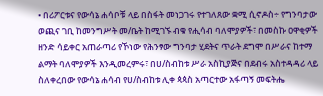• በሪፖርቱና የውሳኔ ሐሳቦቹ ላይ በስፋት መነጋገሩ የተገለጸው ቋሚ ሲኖዶስ÷ የግንባታው ወጪና ገቢ ከመንግሥት መ/ቤት ከሚገኙ ብቁ የሒሳብ ባለሞያዎች፣ በመስኩ ዐዋቂዎች ዘንድ ሳይቀር አጠራጣሪ የኾነው የሕንፃው ግንባታ ሂደትና ጥራት ደግሞ በሥራና ከተማ ልማት ባለሞያዎች እንዲመረምሩ፣ በሀ/ስብከቱ ሥራ አስኪያጅና በደብሩ አስተዳዳሪ ላይ ስለቀረበው የውሳኔ ሐሳብ የሀ/ስብከቱ ሊቀ ጳጳስ አጣርተው አፋጣኝ መፍትሔ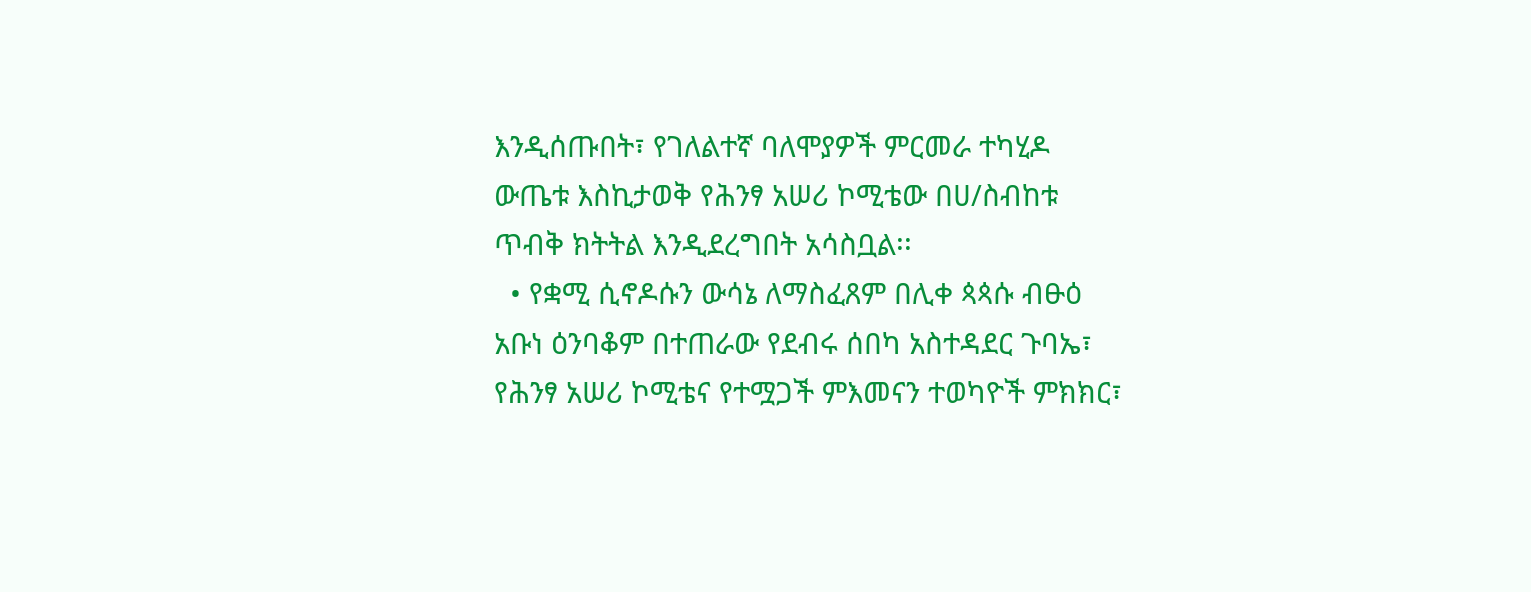እንዲሰጡበት፣ የገለልተኛ ባለሞያዎች ምርመራ ተካሂዶ ውጤቱ እስኪታወቅ የሕንፃ አሠሪ ኮሚቴው በሀ/ስብከቱ ጥብቅ ክትትል እንዲደረግበት አሳስቧል፡፡
  • የቋሚ ሲኖዶሱን ውሳኔ ለማስፈጸም በሊቀ ጳጳሱ ብፁዕ አቡነ ዕንባቆም በተጠራው የደብሩ ሰበካ አስተዳደር ጉባኤ፣ የሕንፃ አሠሪ ኮሚቴና የተሟጋች ምእመናን ተወካዮች ምክክር፣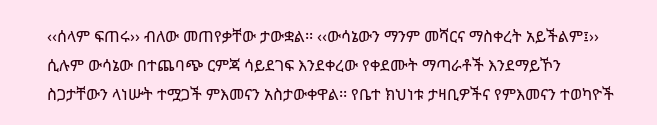‹‹ሰላም ፍጠሩ›› ብለው መጠየቃቸው ታውቋል፡፡ ‹‹ውሳኔውን ማንም መሻርና ማስቀረት አይችልም፤›› ሲሉም ውሳኔው በተጨባጭ ርምጃ ሳይደገፍ እንደቀረው የቀደሙት ማጣራቶች እንደማይኾን ስጋታቸውን ላነሡት ተሟጋች ምእመናን አስታውቀዋል፡፡ የቤተ ክህነቱ ታዛቢዎችና የምእመናን ተወካዮች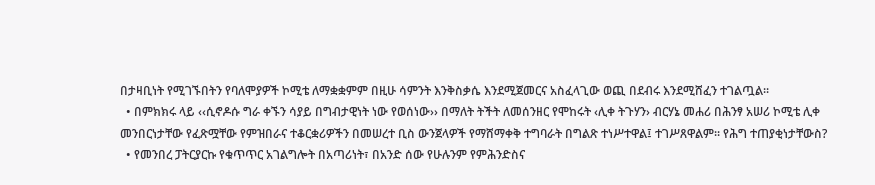በታዛቢነት የሚገኙበትን የባለሞያዎች ኮሚቴ ለማቋቋምም በዚሁ ሳምንት እንቅስቃሴ እንደሚጀመርና አስፈላጊው ወጪ በደብሩ እንደሚሸፈን ተገልጧል፡፡
  • በምክክሩ ላይ ‹‹ሲኖዶሱ ግራ ቀኙን ሳያይ በግብታዊነት ነው የወሰነው›› በማለት ትችት ለመሰንዘር የሞከሩት ‹ሊቀ ትጉሃን› ብርሃኔ መሐሪ በሕንፃ አሠሪ ኮሚቴ ሊቀ መንበርነታቸው የፈጽሟቸው የምዝበራና ተቆርቋሪዎችን በመሠረተ ቢስ ውንጀላዎች የማሸማቀቅ ተግባራት በግልጽ ተነሥተዋል፤ ተገሥጸዋልም፡፡ የሕግ ተጠያቂነታቸውስ?
  • የመንበረ ፓትርያርኩ የቁጥጥር አገልግሎት በአጣሪነት፣ በአንድ ሰው የሁሉንም የምሕንድስና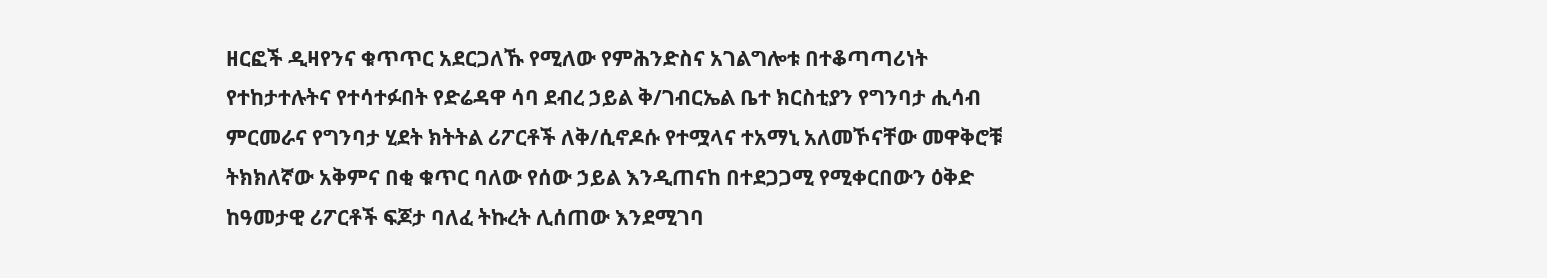ዘርፎች ዲዛየንና ቁጥጥር አደርጋለኹ የሚለው የምሕንድስና አገልግሎቱ በተቆጣጣሪነት የተከታተሉትና የተሳተፉበት የድሬዳዋ ሳባ ደብረ ኃይል ቅ/ገብርኤል ቤተ ክርስቲያን የግንባታ ሒሳብ ምርመራና የግንባታ ሂደት ክትትል ሪፖርቶች ለቅ/ሲኖዶሱ የተሟላና ተአማኒ አለመኾናቸው መዋቅሮቹ ትክክለኛው አቅምና በቂ ቁጥር ባለው የሰው ኃይል እንዲጠናከ በተደጋጋሚ የሚቀርበውን ዕቅድ ከዓመታዊ ሪፖርቶች ፍጆታ ባለፈ ትኩረት ሊሰጠው እንደሚገባ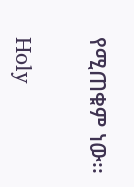የሚጠቁም ነው፡፡

Holy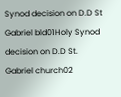Synod decision on D.D St Gabriel bld01Holy Synod decision on D.D St. Gabriel church02